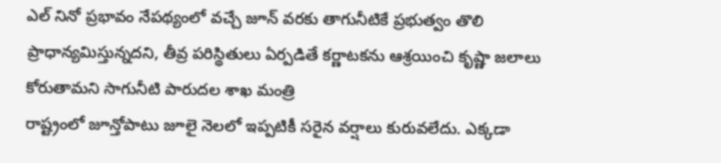ఎల్ నినో ప్రభావం నేపథ్యంలో వచ్చే జూన్ వరకు తాగునీటికే ప్రభుత్వం తొలి ప్రాధాన్యమిస్తున్నదని, తీవ్ర పరిస్థితులు ఏర్పడితే కర్ణాటకను ఆశ్రయించి కృష్ణా జలాలు కోరుతామని సాగునీటి పారుదల శాఖ మంత్రి
రాష్ట్రంలో జూన్తోపాటు జూలై నెలలో ఇప్పటికీ సరైన వర్షాలు కురువలేదు. ఎక్కడా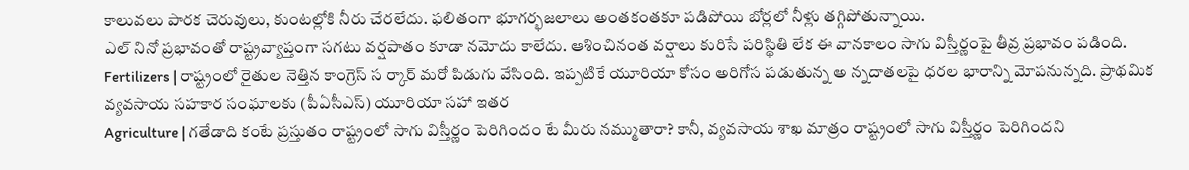కాలువలు పారక చెరువులు, కుంటల్లోకి నీరు చేరలేదు. ఫలితంగా భూగర్భజలాలు అంతకంతకూ పడిపోయి బోర్లలో నీళ్లు తగ్గిపోతున్నాయి.
ఎల్ నినో ప్రభావంతో రాష్ట్రవ్యాప్తంగా సగటు వర్షపాతం కూడా నమోదు కాలేదు. ఆశించినంత వర్షాలు కురిసే పరిస్థితి లేక ఈ వానకాలం సాగు విస్తీర్ణంపై తీవ్ర ప్రభావం పడింది.
Fertilizers | రాష్ట్రంలో రైతుల నెత్తిన కాంగ్రెస్ స ర్కార్ మరో పిడుగు వేసింది. ఇప్పటికే యూరియా కోసం అరిగోస పడుతున్న అ న్నదాతలపై ధరల భారాన్ని మోపనున్నది. ప్రాథమిక వ్యవసాయ సహకార సంఘాలకు (పీఏసీఎస్) యూరియా సహా ఇతర
Agriculture | గతేడాది కంటే ప్రస్తుతం రాష్ట్రంలో సాగు విస్తీర్ణం పెరిగిందం టే మీరు నమ్ముతారా? కానీ, వ్యవసాయ శాఖ మాత్రం రాష్ట్రంలో సాగు విస్తీర్ణం పెరిగిందని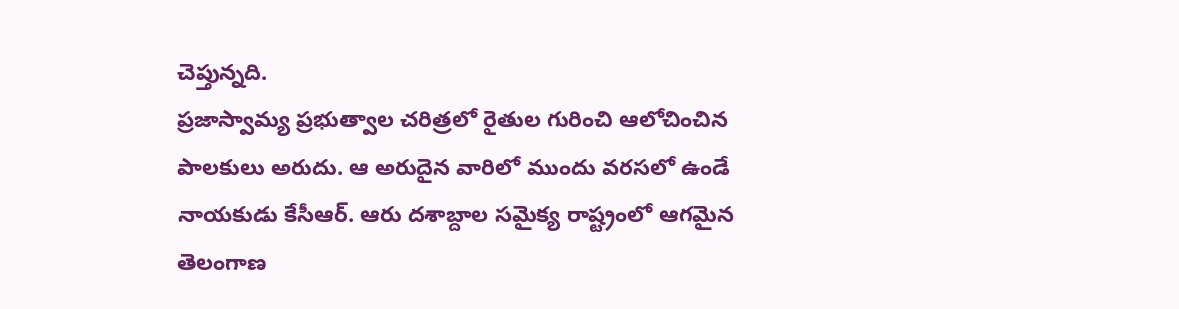చెప్తున్నది.
ప్రజాస్వామ్య ప్రభుత్వాల చరిత్రలో రైతుల గురించి ఆలోచించిన పాలకులు అరుదు. ఆ అరుదైన వారిలో ముందు వరసలో ఉండే నాయకుడు కేసీఆర్. ఆరు దశాబ్దాల సమైక్య రాష్ట్రంలో ఆగమైన తెలంగాణ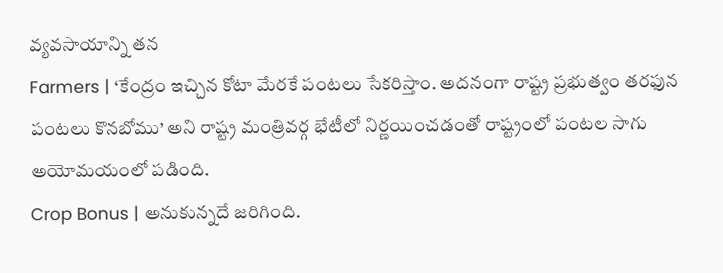వ్యవసాయాన్ని తన
Farmers | ‘కేంద్రం ఇచ్చిన కోటా మేరకే పంటలు సేకరిస్తాం. అదనంగా రాష్ట్ర ప్రభుత్వం తరఫున పంటలు కొనబోము’ అని రాష్ట్ర మంత్రివర్గ భేటీలో నిర్ణయించడంతో రాష్ట్రంలో పంటల సాగు అయోమయంలో పడింది.
Crop Bonus | అనుకున్నదే జరిగింది.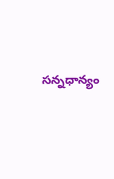సన్నధాన్యం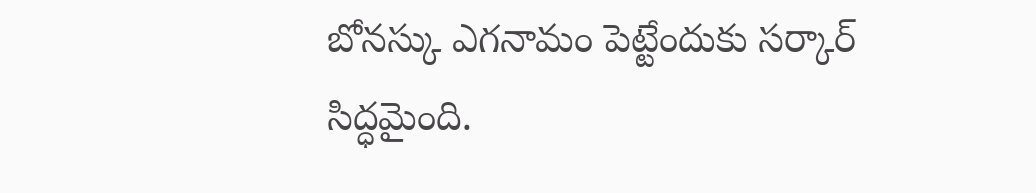బోనస్కు ఎగనామం పెట్టేందుకు సర్కార్ సిద్ధమైంది.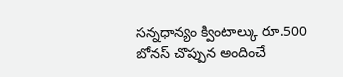సన్నధాన్యం క్వింటాల్కు రూ.500 బోనస్ చొప్పున అందించే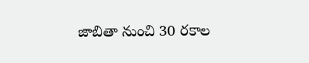జాబితా నుంచి 30 రకాల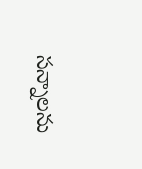సన్నాలను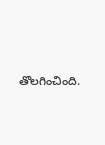తొలగించింది.